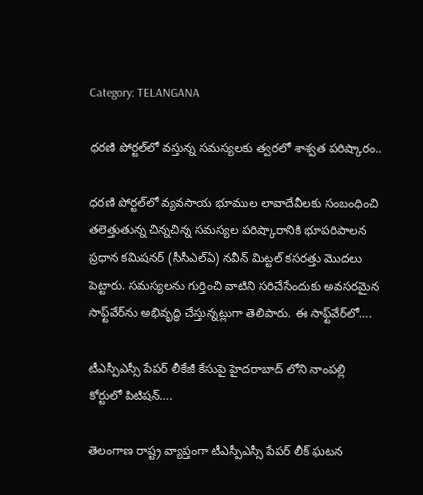Category: TELANGANA

ధరణి పోర్టల్‌లో వస్తున్న సమస్యలకు త్వరలో శాశ్వత పరిష్కారం..

ధరణి పోర్టల్‌లో వ్యవసాయ భూముల లావాదేవీలకు సంబంధించి తలెత్తుతున్న చిన్నచిన్న సమస్యల పరిష్కారానికి భూపరిపాలన ప్రధాన కమిషనర్‌ (సీసీఎల్‌ఏ) నవీన్‌ మిట్టల్‌ కసరత్తు మొదలు పెట్టారు. సమస్యలను గుర్తించి వాటిని సరిచేసేందుకు అవసరమైన సాఫ్ట్‌వేర్‌ను అభివృద్ధి చేస్తున్నట్లుగా తెలిపారు. ఈ సాఫ్ట్‌వేర్‌లో….

టీఎస్పీఎస్సీ పేపర్ లీకేజీ కేసుపై హైదరాబాద్ లోని నాంపల్లి కోర్టులో పిటిషన్….

తెలంగాణ రాష్ట్ర వ్యాప్తంగా టీఎస్పీఎస్సీ పేపర్‌ లీక్‌ ఘటన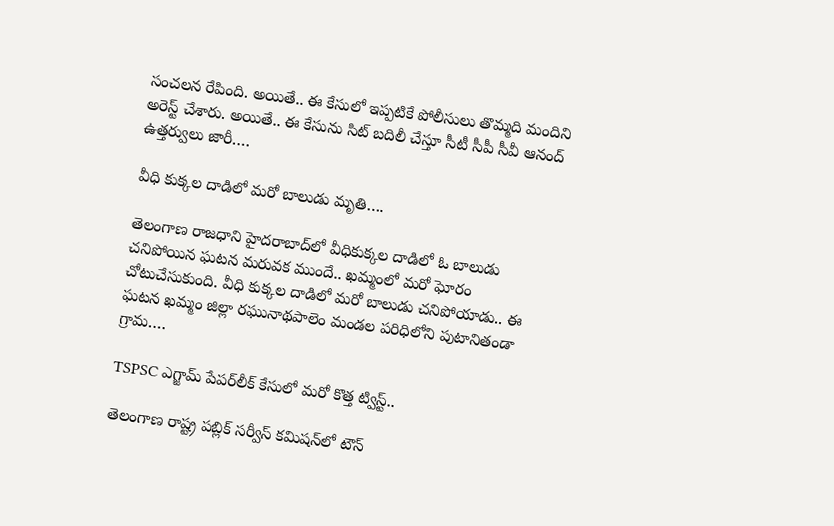సంచలన రేపింది. అయితే.. ఈ కేసులో ఇప్పటికే పోలీసులు తొమ్మది మందిని అరెస్ట్‌ చేశారు. అయితే.. ఈ కేసును సిట్‌ బదిలీ చేస్తూ సీటీ సీపీ సీవీ ఆనంద్‌ ఉత్తర్వులు జారీ….

వీధి కుక్కల దాడిలో మరో బాలుడు మృతి….

తెలంగాణ రాజధాని హైదరాబాద్‌లో వీధికుక్కల దాడిలో ఓ బాలుడు చనిపోయిన ఘటన మరువక ముందే.. ఖమ్మంలో మరో ఘోరం చోటుచేసుకుంది. వీధి కుక్కల దాడిలో మరో బాలుడు చనిపోయాడు.. ఈ ఘటన ఖమ్మం జిల్లా రఘునాథపాలెం మండల పరిధిలోని పుటానితండా గ్రామ….

TSPSC ఎగ్జామ్ పేపర్‌లీక్‌ కేసులో మరో కొత్త ట్విస్ట్..

తెలంగాణ రాష్ట్ర పబ్లిక్‌ సర్వీస్‌ కమిషన్‌లో టౌన్‌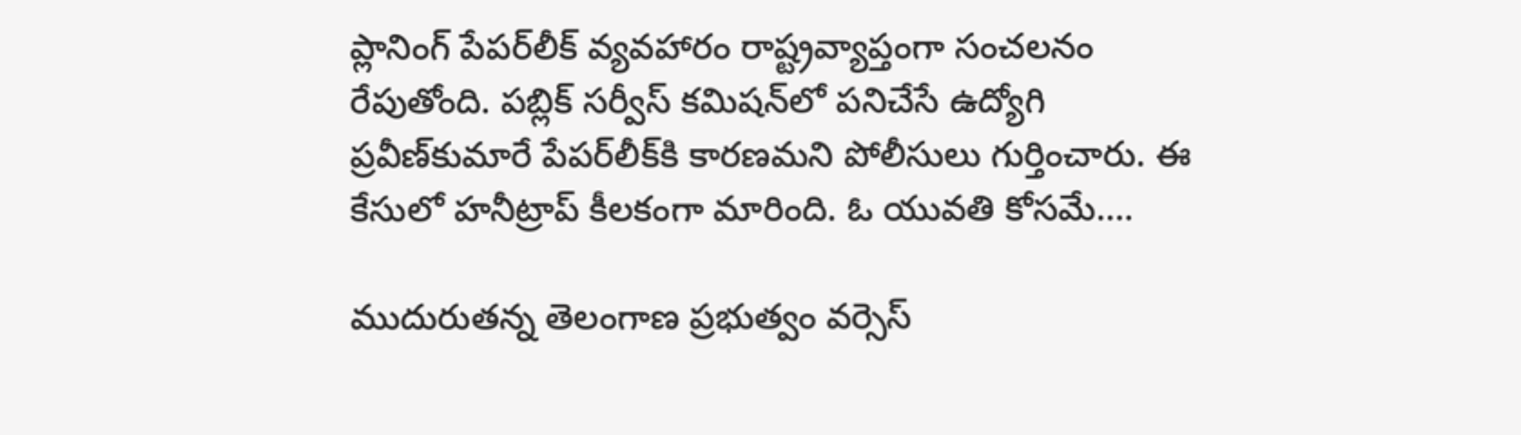ప్లానింగ్‌ పేపర్‌లీక్‌ వ్యవహారం రాష్ట్రవ్యాప్తంగా సంచలనం రేపుతోంది. పబ్లిక్‌ సర్వీస్‌ కమిషన్‌లో పనిచేసే ఉద్యోగి ప్రవీణ్‌కుమారే పేపర్‌లీక్‌కి కారణమని పోలీసులు గుర్తించారు. ఈ కేసులో హనీట్రాప్‌ కీలకంగా మారింది. ఓ యువతి కోసమే….

ముదురుతన్న తెలంగాణ ప్రభుత్వం వర్సెస్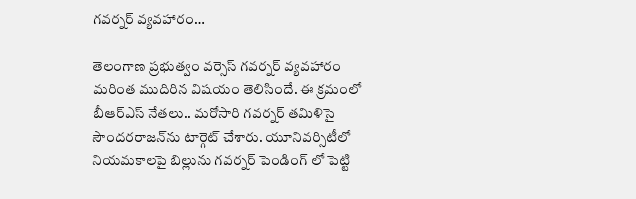గవర్నర్ వ్యవహారం…

తెలంగాణ ప్రభుత్వం వర్సెస్ గవర్నర్ వ్యవహారం మరింత ముదిరిన విషయం తెలిసిందే. ఈ క్రమంలో బీఆర్ఎస్ నేతలు.. మరోసారి గవర్నర్‌ తమిళిసై సౌందరరాజన్‌ను టార్గెట్‌ చేశారు. యూనివర్సిటీలో నియమకాలపై బిల్లును గవర్నర్ పెండింగ్ లో పెట్టి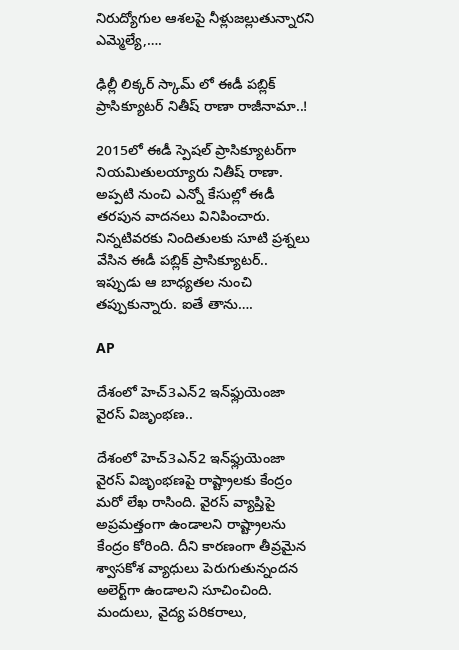నిరుద్యోగుల ఆశలపై నీళ్లుజల్లుతున్నారని ఎమ్మెల్యే,….

ఢిల్లీ లిక్కర్‌ స్కామ్‌ లో ఈడీ పబ్లిక్‌ ప్రాసిక్యూటర్‌ నితీష్‌ రాణా రాజీనామా..!

2015లో ఈడీ స్పెషల్‌ ప్రాసిక్యూటర్‌గా నియమితులయ్యారు నితీష్‌ రాణా. అప్పటి నుంచి ఎన్నో కేసుల్లో ఈడీ తరపున వాదనలు వినిపించారు. నిన్నటివరకు నిందితులకు సూటి ప్రశ్నలు వేసిన ఈడీ పబ్లిక్‌ ప్రాసిక్యూటర్‌.. ఇప్పుడు ఆ బాధ్యతల నుంచి తప్పుకున్నారు. ఐతే తాను….

AP

దేశంలో హెచ్‌3ఎన్‌2 ఇన్‌ఫ్లుయెంజా వైరస్‌ విజృంభణ..

దేశంలో హెచ్‌3ఎన్‌2 ఇన్‌ఫ్లుయెంజా వైరస్‌ విజృంభణపై రాష్ట్రాలకు కేంద్రం మరో లేఖ రాసింది. వైరస్‌ వ్యాప్తిపై అప్రమత్తంగా ఉండాలని రాష్ట్రాలను కేంద్రం కోరింది. దీని కారణంగా తీవ్రమైన శ్వాసకోశ వ్యాధులు పెరుగుతున్నందన అలెర్ట్‌గా ఉండాలని సూచించింది. మందులు, వైద్య పరికరాలు,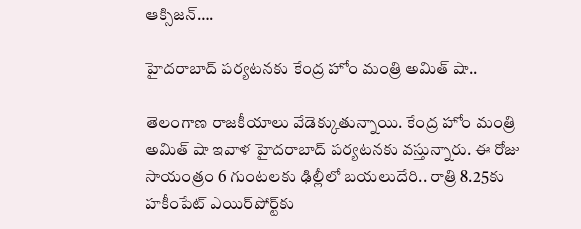ఆక్సిజన్….

హైదరాబాద్ పర్యటనకు కేంద్ర హోం మంత్రి అమిత్‌ షా..

తెలంగాణ రాజకీయాలు వేడెక్కుతున్నాయి. కేంద్ర హోం మంత్రి అమిత్‌‌‌‌ షా ఇవాళ హైదరాబాద్ పర్యటనకు వస్తున్నారు. ఈ రోజు సాయంత్రం 6 గుంటలకు ఢిల్లీలో బయలుదేరి.. రాత్రి 8.25కు హకీంపేట్‌‌‌‌ ఎయిర్‌‌‌‌‌‌‌‌పోర్ట్‌‌‌‌కు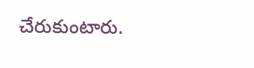చేరుకుంటారు.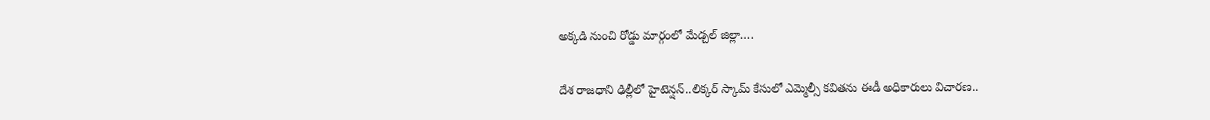అక్కడి నుంచి రోడ్డు మార్గంలో మేడ్చల్‌‌‌‌ జిల్లా….

దేశ రాజధాని ఢిల్లీలో హైటెన్షన్..లిక్కర్ స్కామ్ కేసులో ఎమ్మెల్సీ కవితను ఈడీ అధికారులు విచారణ..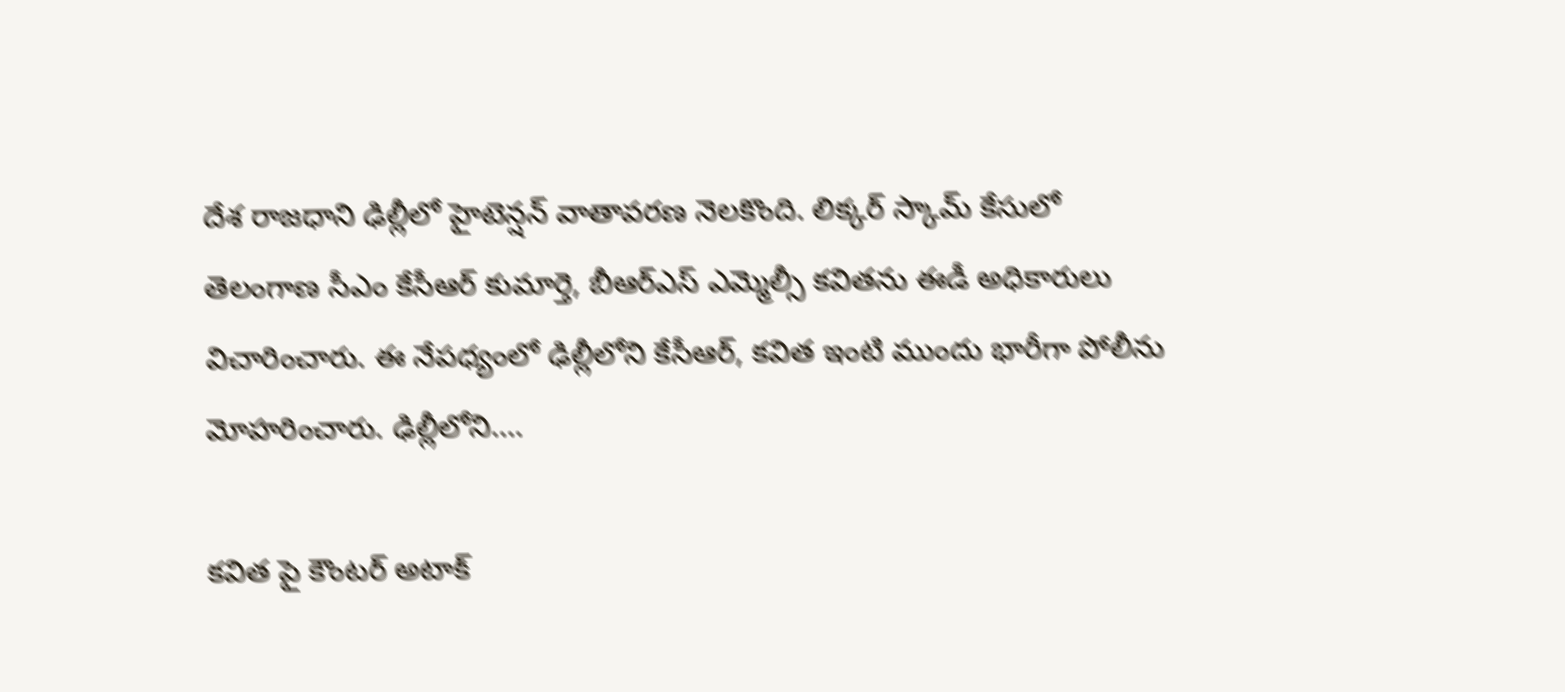దేశ రాజధాని ఢిల్లీలో హైటెన్షన్ వాతావరణ నెలకొంది. లిక్కర్ స్కామ్ కేసులో తెలంగాణ సీఎం కేసీఆర్ కుమార్తె, బీఆర్ఎస్ ఎమ్మెల్సీ కవితను ఈడీ అధికారులు విచారించారు. ఈ నేపధ్యంలో ఢిల్లీలోని కేసీఆర్, కవిత ఇంటి ముందు భారీగా పోలీను మోహరించారు. ఢిల్లీలోని….

కవిత పై కౌంటర్ అటాక్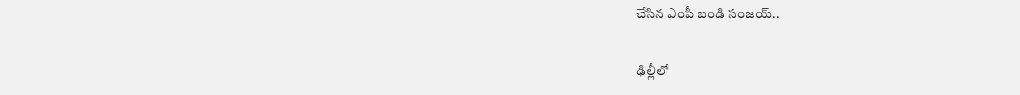చేసిన ఎంపీ బండి సంజయ్..

ఢిల్లీలో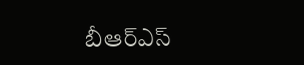బీఆర్ఎస్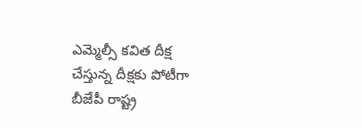ఎమ్మెల్సీ కవిత దీక్ష చేస్తున్న దీక్షకు పోటీగా బీజేపీ రాష్ట్ర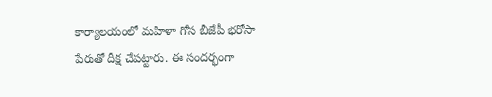కార్యాలయంలో మహిళా గోస బీజేపీ భరోసా పేరుతో దీక్ష చేపట్టారు. ఈ సందర్భంగా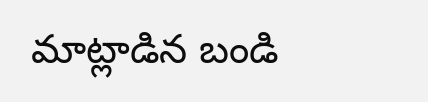మాట్లాడిన బండి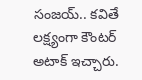సంజయ్.. కవితే లక్ష్యంగా కౌంటర్ అటాక్ ఇచ్చారు.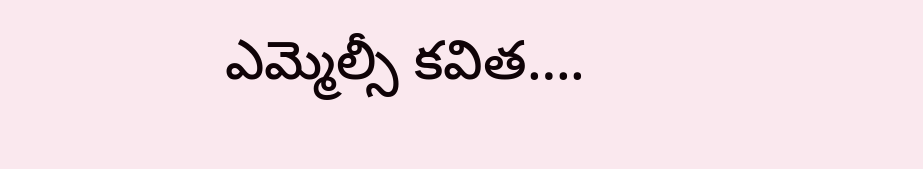ఎమ్మెల్సీ కవిత….